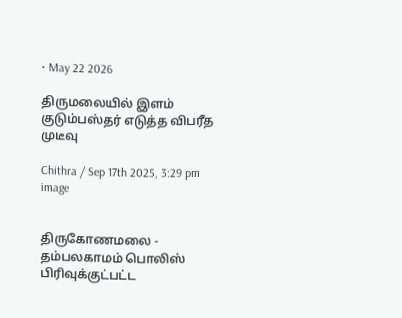• May 22 2026

திருமலையில் இளம் குடும்பஸ்தர் எடுத்த விபரீத முடீவு

Chithra / Sep 17th 2025, 3:29 pm
image


திருகோணமலை - தம்பலகாமம் பொலிஸ் பிரிவுக்குட்பட்ட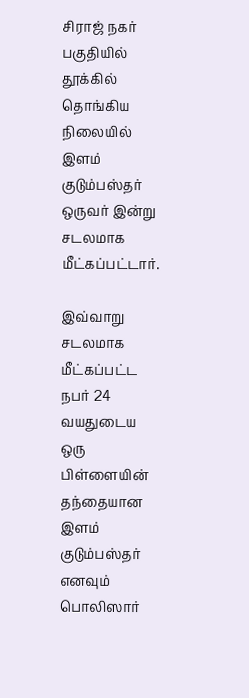சிராஜ் நகர் பகுதியில் தூக்கில் தொங்கிய நிலையில் இளம் குடும்பஸ்தர் ஒருவர் இன்று சடலமாக மீட்கப்பட்டார்.

இவ்வாறு சடலமாக மீட்கப்பட்ட நபர் 24 வயதுடைய  ஒரு பிள்ளையின் தந்தையான இளம்  குடும்பஸ்தர் எனவும் பொலிஸார்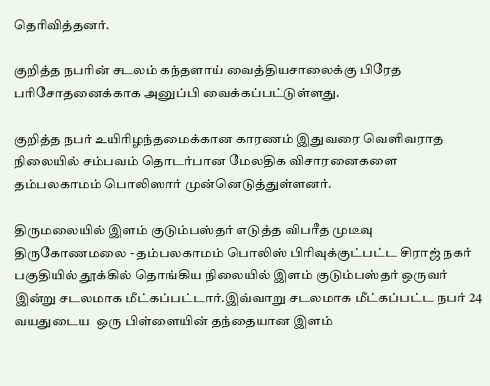தெரிவித்தனர்.

குறித்த நபரின் சடலம் கந்தளாய் வைத்தியசாலைக்கு பிரேத பரிசோதனைக்காக அனுப்பி வைக்கப்பட்டுள்ளது.

குறித்த நபர் உயிரிழந்தமைக்கான காரணம் இதுவரை வெளிவராத நிலையில் சம்பவம் தொடர்பான மேலதிக விசாரனைகளை தம்பலகாமம் பொலிஸார் முன்னெடுத்துள்ளனர்.

திருமலையில் இளம் குடும்பஸ்தர் எடுத்த விபரீத முடீவு திருகோணமலை - தம்பலகாமம் பொலிஸ் பிரிவுக்குட்பட்ட சிராஜ் நகர் பகுதியில் தூக்கில் தொங்கிய நிலையில் இளம் குடும்பஸ்தர் ஒருவர் இன்று சடலமாக மீட்கப்பட்டார்.இவ்வாறு சடலமாக மீட்கப்பட்ட நபர் 24 வயதுடைய  ஒரு பிள்ளையின் தந்தையான இளம்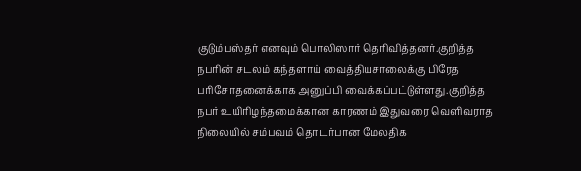குடும்பஸ்தர் எனவும் பொலிஸார் தெரிவித்தனர்.குறித்த நபரின் சடலம் கந்தளாய் வைத்தியசாலைக்கு பிரேத பரிசோதனைக்காக அனுப்பி வைக்கப்பட்டுள்ளது.குறித்த நபர் உயிரிழந்தமைக்கான காரணம் இதுவரை வெளிவராத நிலையில் சம்பவம் தொடர்பான மேலதிக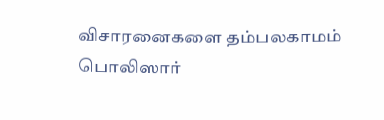விசாரனைகளை தம்பலகாமம் பொலிஸார்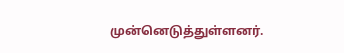முன்னெடுத்துள்ளனர்.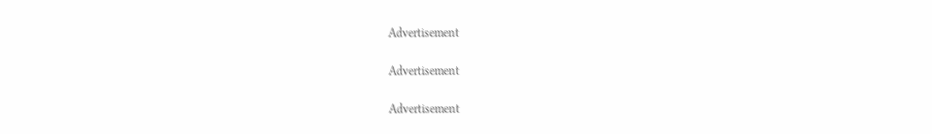Advertisement

Advertisement

Advertisement